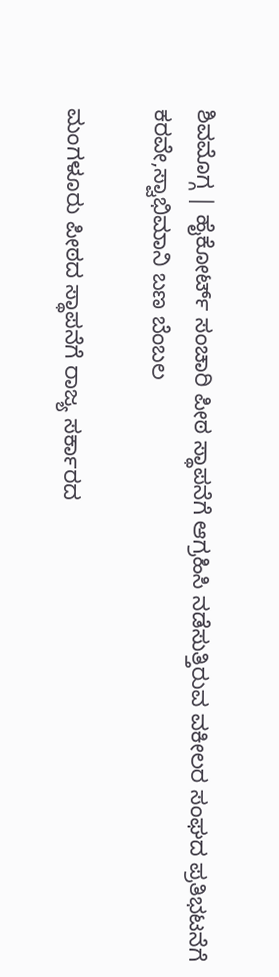ಶಿವಮೊಗ್ಗ | ಹೈಕೋರ್ಟ್ ಸಂಚಾರಿ ಪೀಠ ಸ್ಥಾಪನೆಗೆ ಆಗ್ರಹಿಸಿ ನಡೆಸುತ್ತಿರುವ ವಕೀಲರ ಸಂಘದ ಪ್ರತಿಭಟನೆಗೆ ಕರವೇ,ಸ್ವಾಭಿಮಾನಿ ಬಣ ಬೆಂಬಲ

ಮಂಗಳೂರು ಪೀಠದ ಸ್ಥಾಪನೆಗೆ ರಾಜ್ಯ ಸರ್ಕಾರದ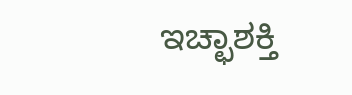ಇಚ್ಛಾಶಕ್ತಿ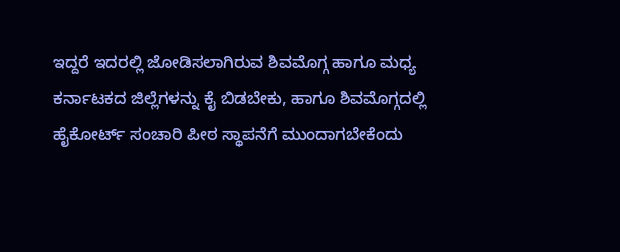ಇದ್ದರೆ ಇದರಲ್ಲಿ ಜೋಡಿಸಲಾಗಿರುವ ಶಿವಮೊಗ್ಗ ಹಾಗೂ ಮಧ್ಯ ಕರ್ನಾಟಕದ ಜಿಲ್ಲೆಗಳನ್ನು ಕೈ ಬಿಡಬೇಕು, ಹಾಗೂ ಶಿವಮೊಗ್ಗದಲ್ಲಿ ಹೈಕೋರ್ಟ್ ಸಂಚಾರಿ ಪೀಠ ಸ್ಥಾಪನೆಗೆ ಮುಂದಾಗಬೇಕೆಂದು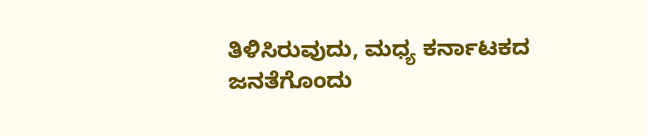ತಿಳಿಸಿರುವುದು, ಮಧ್ಯ ಕರ್ನಾಟಕದ ಜನತೆಗೊಂದು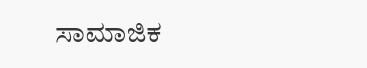ಸಾಮಾಜಿಕ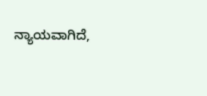ನ್ಯಾಯವಾಗಿದೆ,